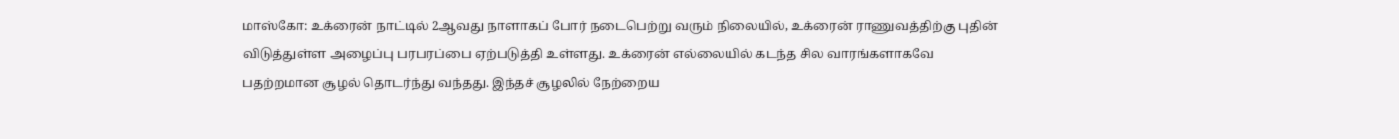மாஸ்கோ: உக்ரைன் நாட்டில் 2ஆவது நாளாகப் போர் நடைபெற்று வரும் நிலையில், உக்ரைன் ராணுவத்திற்கு புதின் விடுத்துள்ள அழைப்பு பரபரப்பை ஏற்படுத்தி உள்ளது. உக்ரைன் எல்லையில் கடந்த சில வாரங்களாகவே பதற்றமான சூழல் தொடர்ந்து வந்தது. இந்தச் சூழலில் நேற்றைய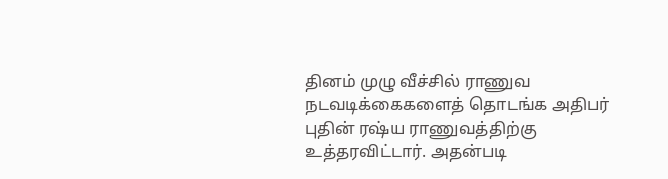தினம் முழு வீச்சில் ராணுவ நடவடிக்கைகளைத் தொடங்க அதிபர் புதின் ரஷ்ய ராணுவத்திற்கு உத்தரவிட்டார். அதன்படி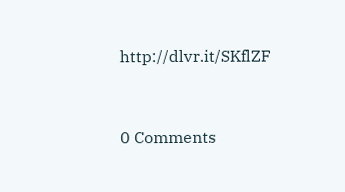http://dlvr.it/SKflZF


0 Comments